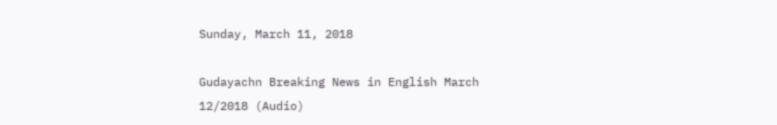Sunday, March 11, 2018

Gudayachn Breaking News in English March 12/2018 (Audio)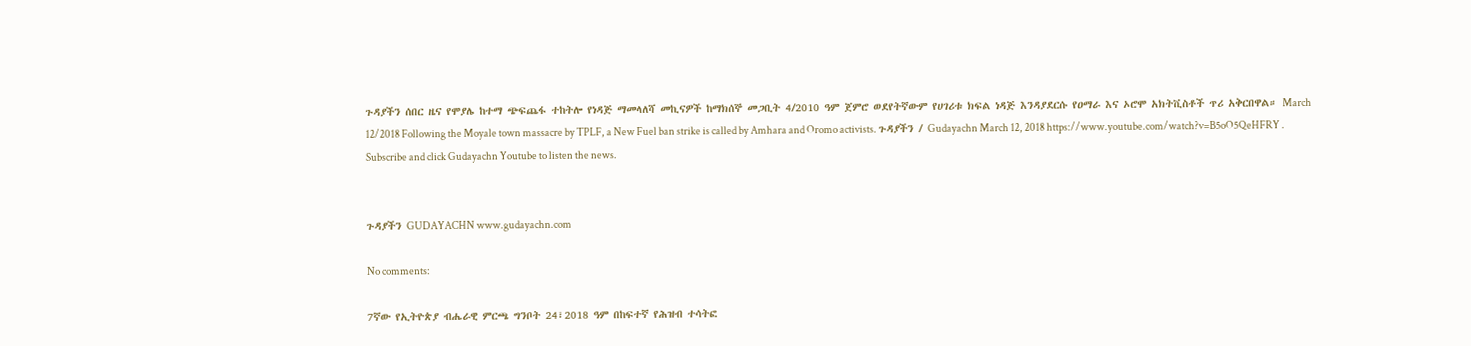ጉዳያችን ሰበር ዜና የሞያሌ ከተማ ጭፍጨፋ ተከትሎ የነዳጅ ማመላለሻ መኪናዎች ከማክሰኞ መጋቢት 4/2010 ዓም ጀምሮ ወደየትኛውም የሀገሪቱ ክፍል ነዳጅ እንዳያደርሱ የዐማራ እና ኦሮሞ አክትቪስቶች ጥሪ አቅርበዋል። March 12/2018 Following the Moyale town massacre by TPLF, a New Fuel ban strike is called by Amhara and Oromo activists. ጉዳያችን / Gudayachn March 12, 2018 https://www.youtube.com/watch?v=B5oO5QeHFRY .
Subscribe and click Gudayachn Youtube to listen the news.


ጉዳያችን GUDAYACHN www.gudayachn.com

No comments:

7ኛው የኢትዮጵያ ብሔራዊ ምርጫ ግንቦት 24፣2018 ዓም በከፍተኛ የሕዝብ ተሳትፎ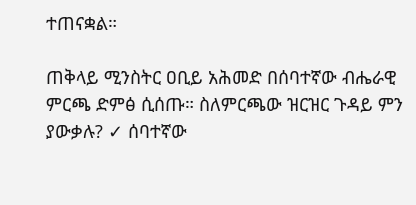ተጠናቋል።

ጠቅላይ ሚንስትር ዐቢይ አሕመድ በሰባተኛው ብሔራዊ ምርጫ ድምፅ ሲሰጡ። ስለምርጫው ዝርዝር ጉዳይ ምን ያውቃሉ? ✓ ሰባተኛው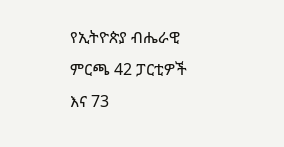የኢትዮጵያ ብሔራዊ ምርጫ 42 ፓርቲዎች እና 73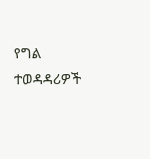የግል ተወዳዳሪዎች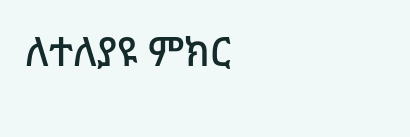ለተለያዩ ምክር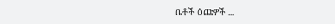ቤቶች ዕጩዎች ...